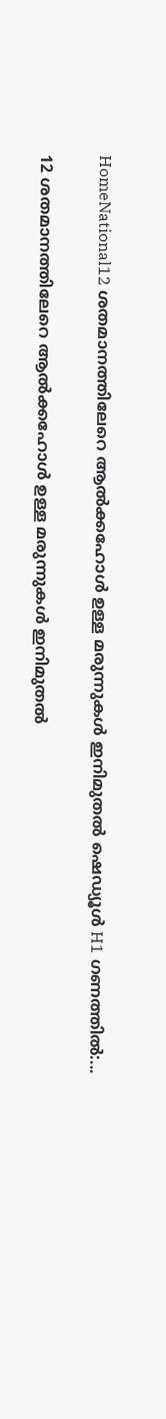HomeNational12 ശതമാനത്തിലേറെ ആൽക്കഹോൾ ഉള്ള മരുന്നുകൾ ഇനിമുതൽ ഷെഡ്യൂൾ H1 ഗണത്തിൽ:...

12 ശതമാനത്തിലേറെ ആൽക്കഹോൾ ഉള്ള മരുന്നുകൾ ഇനിമുതൽ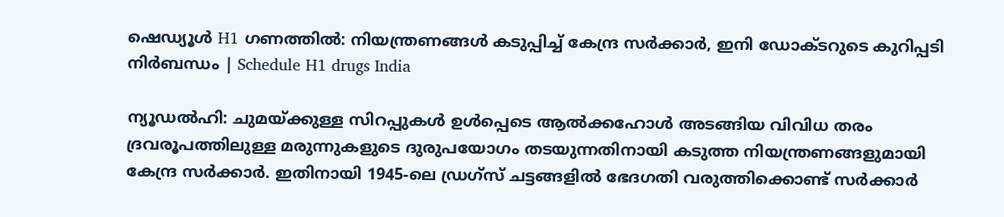ഷെഡ്യൂൾ H1 ഗണത്തിൽ: നിയന്ത്രണങ്ങൾ കടുപ്പിച്ച് കേന്ദ്ര സർക്കാർ, ഇനി ഡോക്ടറുടെ കുറിപ്പടി നിർബന്ധം | Schedule H1 drugs India

ന്യൂഡൽഹി: ചുമയ്ക്കുള്ള സിറപ്പുകൾ ഉൾപ്പെടെ ആൽക്കഹോൾ അടങ്ങിയ വിവിധ തരം ദ്രവരൂപത്തിലുള്ള മരുന്നുകളുടെ ദുരുപയോഗം തടയുന്നതിനായി കടുത്ത നിയന്ത്രണങ്ങളുമായി കേന്ദ്ര സർക്കാർ. ഇതിനായി 1945-ലെ ഡ്രഗ്സ് ചട്ടങ്ങളിൽ ഭേദഗതി വരുത്തിക്കൊണ്ട് സർക്കാർ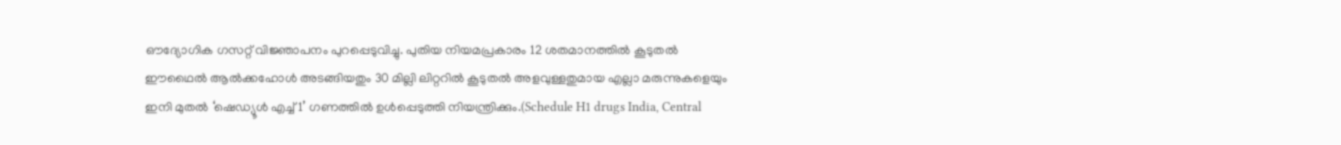ഔദ്യോഗിക ഗസറ്റ് വിജ്ഞാപനം പുറപ്പെടുവിച്ചു. പുതിയ നിയമപ്രകാരം 12 ശതമാനത്തിൽ കൂടുതൽ ഈഥൈൽ ആൽക്കഹോൾ അടങ്ങിയതും 30 മില്ലി ലിറ്ററിൽ കൂടുതൽ അളവുള്ളതുമായ എല്ലാ മരുന്നുകളെയും ഇനി മുതൽ ‘ഷെഡ്യൂൾ എച്ച് 1’ ഗണത്തിൽ ഉൾപ്പെടുത്തി നിയന്ത്രിക്കും.(Schedule H1 drugs India, Central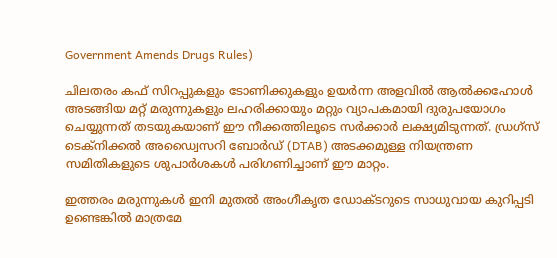Government Amends Drugs Rules)

ചിലതരം കഫ് സിറപ്പുകളും ടോണിക്കുകളും ഉയർന്ന അളവിൽ ആൽക്കഹോൾ അടങ്ങിയ മറ്റ് മരുന്നുകളും ലഹരിക്കായും മറ്റും വ്യാപകമായി ദുരുപയോഗം ചെയ്യുന്നത് തടയുകയാണ് ഈ നീക്കത്തിലൂടെ സർക്കാർ ലക്ഷ്യമിടുന്നത്. ഡ്രഗ്സ് ടെക്നിക്കൽ അഡ്വൈസറി ബോർഡ് (DTAB) അടക്കമുള്ള നിയന്ത്രണ സമിതികളുടെ ശുപാർശകൾ പരിഗണിച്ചാണ് ഈ മാറ്റം.

ഇത്തരം മരുന്നുകൾ ഇനി മുതൽ അംഗീകൃത ഡോക്ടറുടെ സാധുവായ കുറിപ്പടി ഉണ്ടെങ്കിൽ മാത്രമേ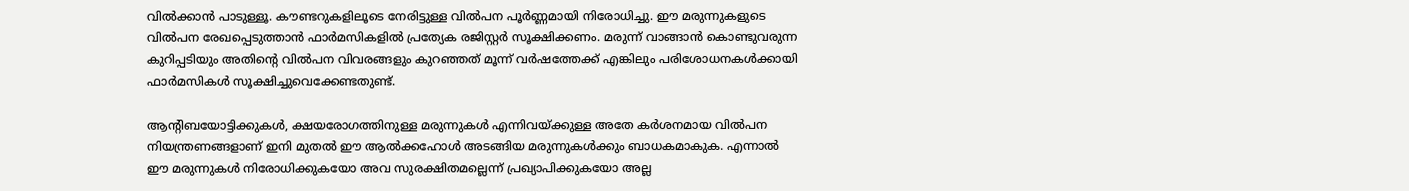വിൽക്കാൻ പാടുള്ളൂ. കൗണ്ടറുകളിലൂടെ നേരിട്ടുള്ള വിൽപന പൂർണ്ണമായി നിരോധിച്ചു. ഈ മരുന്നുകളുടെ വിൽപന രേഖപ്പെടുത്താൻ ഫാർമസികളിൽ പ്രത്യേക രജിസ്റ്റർ സൂക്ഷിക്കണം. മരുന്ന് വാങ്ങാൻ കൊണ്ടുവരുന്ന കുറിപ്പടിയും അതിന്റെ വിൽപന വിവരങ്ങളും കുറഞ്ഞത് മൂന്ന് വർഷത്തേക്ക് എങ്കിലും പരിശോധനകൾക്കായി ഫാർമസികൾ സൂക്ഷിച്ചുവെക്കേണ്ടതുണ്ട്.

ആന്റിബയോട്ടിക്കുകൾ, ക്ഷയരോഗത്തിനുള്ള മരുന്നുകൾ എന്നിവയ്ക്കുള്ള അതേ കർശനമായ വിൽപന നിയന്ത്രണങ്ങളാണ് ഇനി മുതൽ ഈ ആൽക്കഹോൾ അടങ്ങിയ മരുന്നുകൾക്കും ബാധകമാകുക. എന്നാൽ ഈ മരുന്നുകൾ നിരോധിക്കുകയോ അവ സുരക്ഷിതമല്ലെന്ന് പ്രഖ്യാപിക്കുകയോ അല്ല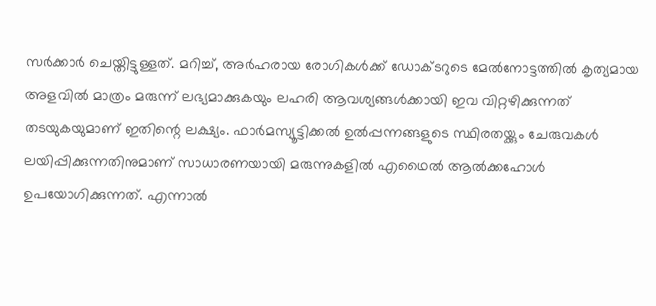സർക്കാർ ചെയ്തിട്ടുള്ളത്. മറിച്ച്, അർഹരായ രോഗികൾക്ക് ഡോക്ടറുടെ മേൽനോട്ടത്തിൽ കൃത്യമായ അളവിൽ മാത്രം മരുന്ന് ലഭ്യമാക്കുകയും ലഹരി ആവശ്യങ്ങൾക്കായി ഇവ വിറ്റഴിക്കുന്നത് തടയുകയുമാണ് ഇതിന്റെ ലക്ഷ്യം. ഫാർമസ്യൂട്ടിക്കൽ ഉൽപ്പന്നങ്ങളുടെ സ്ഥിരതയ്ക്കും ചേരുവകൾ ലയിപ്പിക്കുന്നതിനുമാണ് സാധാരണയായി മരുന്നുകളിൽ എഥൈൽ ആൽക്കഹോൾ ഉപയോഗിക്കുന്നത്. എന്നാൽ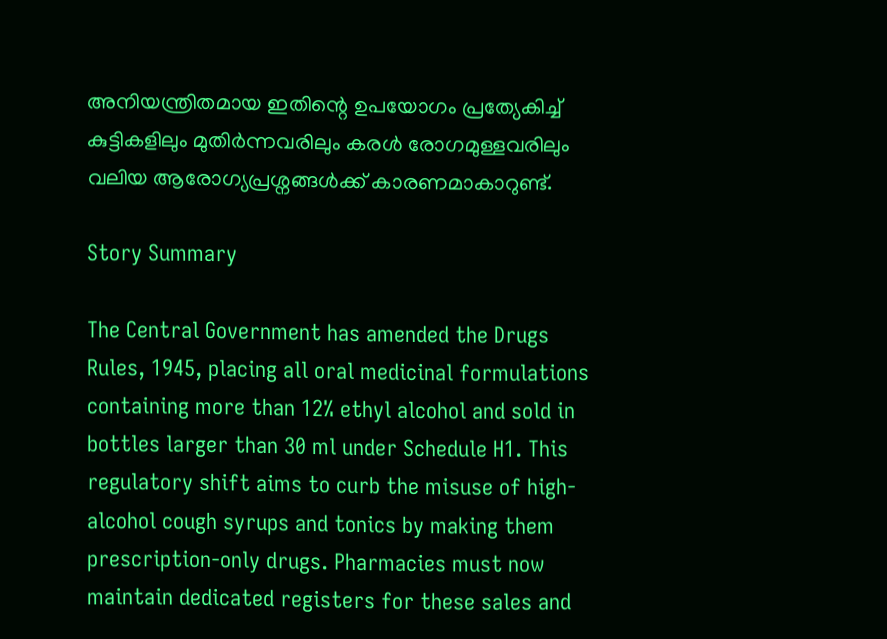അനിയന്ത്രിതമായ ഇതിന്റെ ഉപയോഗം പ്രത്യേകിച്ച് കുട്ടികളിലും മുതിർന്നവരിലും കരൾ രോഗമുള്ളവരിലും വലിയ ആരോഗ്യപ്രശ്നങ്ങൾക്ക് കാരണമാകാറുണ്ട്.

Story Summary

The Central Government has amended the Drugs Rules, 1945, placing all oral medicinal formulations containing more than 12% ethyl alcohol and sold in bottles larger than 30 ml under Schedule H1. This regulatory shift aims to curb the misuse of high-alcohol cough syrups and tonics by making them prescription-only drugs. Pharmacies must now maintain dedicated registers for these sales and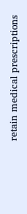retain medical prescriptions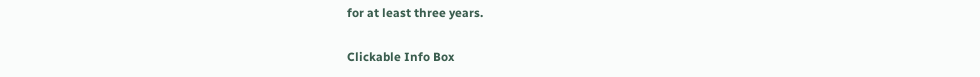for at least three years.

Clickable Info Box